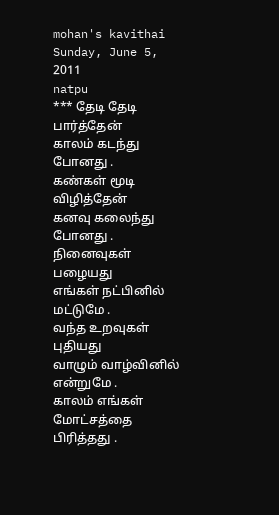mohan's kavithai
Sunday, June 5, 2011
natpu
*** தேடி தேடி பார்த்தேன்
காலம் கடந்து போனது .
கண்கள் மூடி விழித்தேன்
கனவு கலைந்து போனது .
நினைவுகள் பழையது
எங்கள் நட்பினில் மட்டுமே .
வந்த உறவுகள் புதியது
வாழும் வாழ்வினில் என்றுமே .
காலம் எங்கள்
மோட்சத்தை பிரித்தது .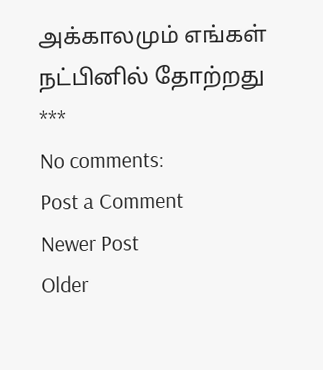அக்காலமும் எங்கள்
நட்பினில் தோற்றது ***
No comments:
Post a Comment
Newer Post
Older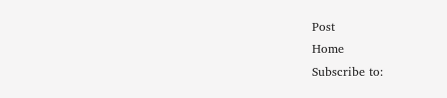Post
Home
Subscribe to: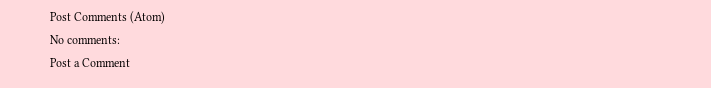Post Comments (Atom)
No comments:
Post a Comment